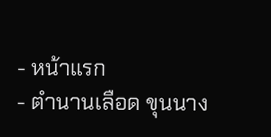- หน้าแรก
- ตำนานเลือด ขุนนาง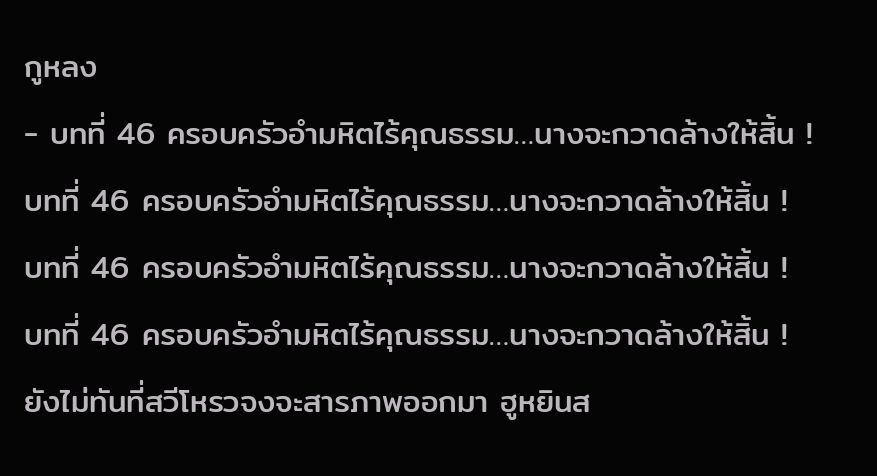กูหลง
- บทที่ 46 ครอบครัวอำมหิตไร้คุณธรรม…นางจะกวาดล้างให้สิ้น !
บทที่ 46 ครอบครัวอำมหิตไร้คุณธรรม…นางจะกวาดล้างให้สิ้น !
บทที่ 46 ครอบครัวอำมหิตไร้คุณธรรม…นางจะกวาดล้างให้สิ้น !
บทที่ 46 ครอบครัวอำมหิตไร้คุณธรรม…นางจะกวาดล้างให้สิ้น !
ยังไม่ทันที่สวีโหรวจงจะสารภาพออกมา ฮูหยินส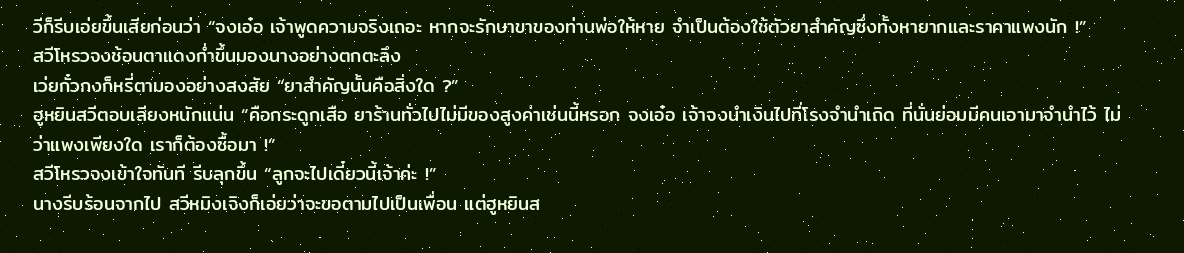วีก็รีบเอ่ยขึ้นเสียก่อนว่า “จงเอ๋อ เจ้าพูดความจริงเถอะ หากจะรักษาขาของท่านพ่อให้หาย จำเป็นต้องใช้ตัวยาสำคัญซึ่งทั้งหายากและราคาแพงนัก !”
สวีโหรวจงช้อนตาแดงก่ำขึ้นมองนางอย่างตกตะลึง
เว่ยกั๋วกงก็หรี่ตามองอย่างสงสัย “ยาสำคัญนั้นคือสิ่งใด ?”
ฮูหยินสวีตอบเสียงหนักแน่น “คือกระดูกเสือ ยาร้านทั่วไปไม่มีของสูงค่าเช่นนี้หรอก จงเอ๋อ เจ้าจงนำเงินไปที่โรงจำนำเถิด ที่นั่นย่อมมีคนเอามาจำนำไว้ ไม่ว่าแพงเพียงใด เราก็ต้องซื้อมา !”
สวีโหรวจงเข้าใจทันที รีบลุกขึ้น “ลูกจะไปเดี๋ยวนี้เจ้าค่ะ !”
นางรีบร้อนจากไป สวีหมิงเจิงก็เอ่ยว่าจะขอตามไปเป็นเพื่อน แต่ฮูหยินส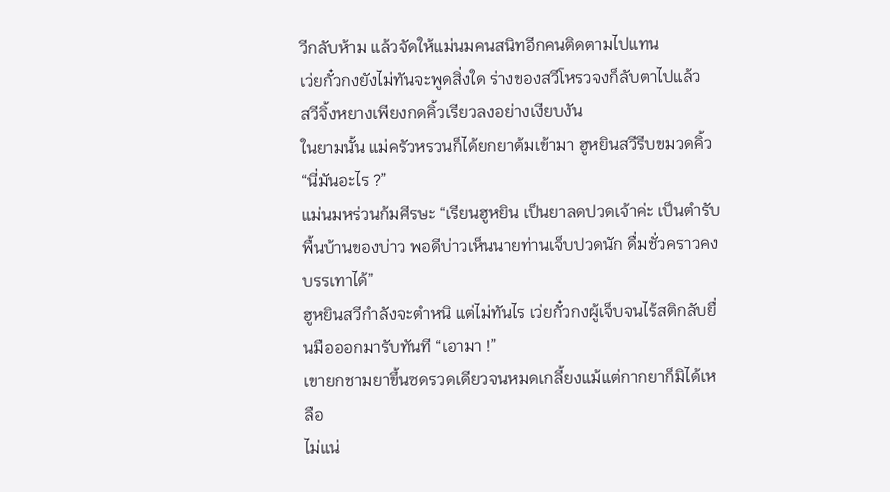วีกลับห้าม แล้วจัดให้แม่นมคนสนิทอีกคนติดตามไปแทน
เว่ยกั๋วกงยังไม่ทันจะพูดสิ่งใด ร่างของสวีโหรวจงก็ลับตาไปแล้ว
สวีจิ้งหยางเพียงกดคิ้วเรียวลงอย่างเงียบงัน
ในยามนั้น แม่ครัวหรวนก็ได้ยกยาต้มเข้ามา ฮูหยินสวีรีบขมวดคิ้ว “นี่มันอะไร ?”
แม่นมหร่วนก้มศีรษะ “เรียนฮูหยิน เป็นยาลดปวดเจ้าค่ะ เป็นตำรับพื้นบ้านของบ่าว พอดีบ่าวเห็นนายท่านเจ็บปวดนัก ดื่มชั่วคราวคงบรรเทาได้”
ฮูหยินสวีกำลังจะตำหนิ แต่ไม่ทันไร เว่ยกั๋วกงผู้เจ็บจนไร้สติกลับยื่นมือออกมารับทันที “เอามา !”
เขายกชามยาขึ้นซดรวดเดียวจนหมดเกลี้ยงแม้แต่กากยาก็มิได้เหลือ
ไม่แน่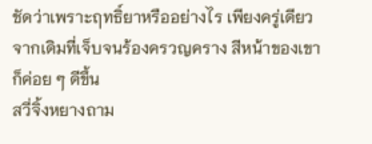ชัดว่าเพราะฤทธิ์ยาหรืออย่างไร เพียงครู่เดียวจากเดิมที่เจ็บจนร้องครวญคราง สีหน้าของเขาก็ค่อย ๆ ดีขึ้น
สวี่จิ้งหยางถาม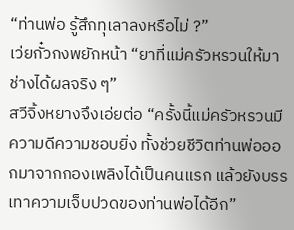“ท่านพ่อ รู้สึกทุเลาลงหรือไม่ ?”
เว่ยกั๋วกงพยักหน้า “ยาที่แม่ครัวหรวนให้มา ช่างได้ผลจริง ๆ”
สวีจิ้งหยางจึงเอ่ยต่อ “ครั้งนี้แม่ครัวหรวนมีความดีความชอบยิ่ง ทั้งช่วยชีวิตท่านพ่อออกมาจากกองเพลิงได้เป็นคนแรก แล้วยังบรรเทาความเจ็บปวดของท่านพ่อได้อีก”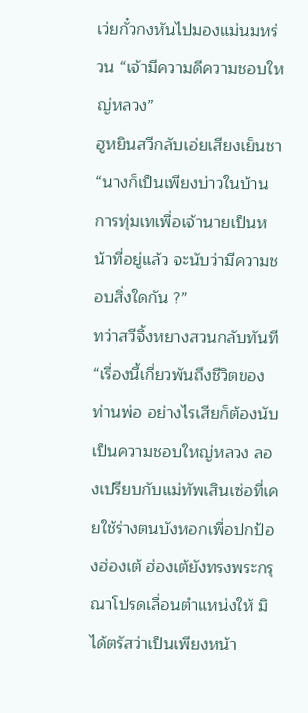เว่ยกั๋วกงหันไปมองแม่นมหร่วน “เจ้ามีความดีความชอบใหญ่หลวง”
ฮูหยินสวีกลับเอ่ยเสียงเย็นชา “นางก็เป็นเพียงบ่าวในบ้าน การทุ่มเทเพื่อเจ้านายเป็นหน้าที่อยู่แล้ว จะนับว่ามีความชอบสิ่งใดกัน ?”
ทว่าสวีจิ้งหยางสวนกลับทันที “เรื่องนี้เกี่ยวพันถึงชีวิตของท่านพ่อ อย่างไรเสียก็ต้องนับเป็นความชอบใหญ่หลวง ลองเปรียบกับแม่ทัพเสินเซ่อที่เคยใช้ร่างตนบังหอกเพื่อปกป้องฮ่องเต้ ฮ่องเต้ยังทรงพระกรุณาโปรดเลื่อนตำแหน่งให้ มิได้ตรัสว่าเป็นเพียงหน้า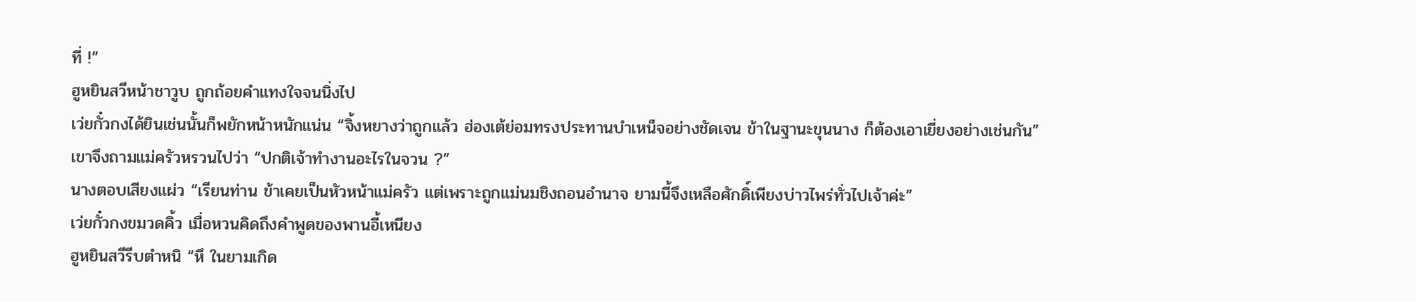ที่ !”
ฮูหยินสวีหน้าชาวูบ ถูกถ้อยคำแทงใจจนนิ่งไป
เว่ยกั๋วกงได้ยินเช่นนั้นก็พยักหน้าหนักแน่น “จิ้งหยางว่าถูกแล้ว ฮ่องเต้ย่อมทรงประทานบำเหน็จอย่างชัดเจน ข้าในฐานะขุนนาง ก็ต้องเอาเยี่ยงอย่างเช่นกัน”
เขาจึงถามแม่ครัวหรวนไปว่า “ปกติเจ้าทำงานอะไรในจวน ?”
นางตอบเสียงแผ่ว “เรียนท่าน ข้าเคยเป็นหัวหน้าแม่ครัว แต่เพราะถูกแม่นมชิงถอนอำนาจ ยามนี้จึงเหลือศักดิ์เพียงบ่าวไพร่ทั่วไปเจ้าค่ะ”
เว่ยกั๋วกงขมวดคิ้ว เมื่อหวนคิดถึงคำพูดของพานอี้เหนียง
ฮูหยินสวีรีบตำหนิ “หึ ในยามเกิด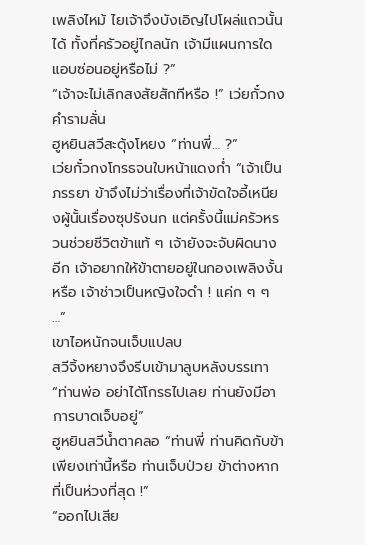เพลิงไหม้ ไยเจ้าจึงบังเอิญไปโผล่แถวนั้นได้ ทั้งที่ครัวอยู่ไกลนัก เจ้ามีแผนการใดแอบซ่อนอยู่หรือไม่ ?”
“เจ้าจะไม่เลิกสงสัยสักทีหรือ !” เว่ยกั๋วกงคำรามลั่น
ฮูหยินสวีสะดุ้งโหยง “ท่านพี่… ?”
เว่ยกั๋วกงโกรธจนใบหน้าแดงก่ำ “เจ้าเป็นภรรยา ข้าจึงไม่ว่าเรื่องที่เจ้าขัดใจอี้เหนียงผู้นั้นเรื่องซุปรังนก แต่ครั้งนี้แม่ครัวหรวนช่วยชีวิตข้าแท้ ๆ เจ้ายังจะจับผิดนางอีก เจ้าอยากให้ข้าตายอยู่ในกองเพลิงงั้นหรือ เจ้าช่าวเป็นหญิงใจดำ ! แค่ก ๆ ๆ …”
เขาไอหนักจนเจ็บแปลบ
สวีจิ้งหยางจึงรีบเข้ามาลูบหลังบรรเทา “ท่านพ่อ อย่าได้โกรธไปเลย ท่านยังมีอาการบาดเจ็บอยู่”
ฮูหยินสวีน้ำตาคลอ “ท่านพี่ ท่านคิดกับข้าเพียงเท่านี้หรือ ท่านเจ็บป่วย ข้าต่างหากที่เป็นห่วงที่สุด !”
“ออกไปเสีย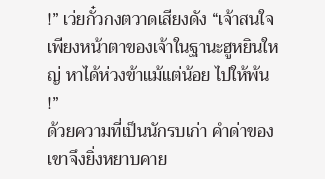!” เว่ยกั๋วกงตวาดเสียงดัง “เจ้าสนใจเพียงหน้าตาของเจ้าในฐานะฮูหยินใหญ่ หาได้ห่วงข้าแม้แต่น้อย ไปให้พ้น !”
ด้วยความที่เป็นนักรบเก่า คำด่าของเขาจึงยิ่งหยาบคาย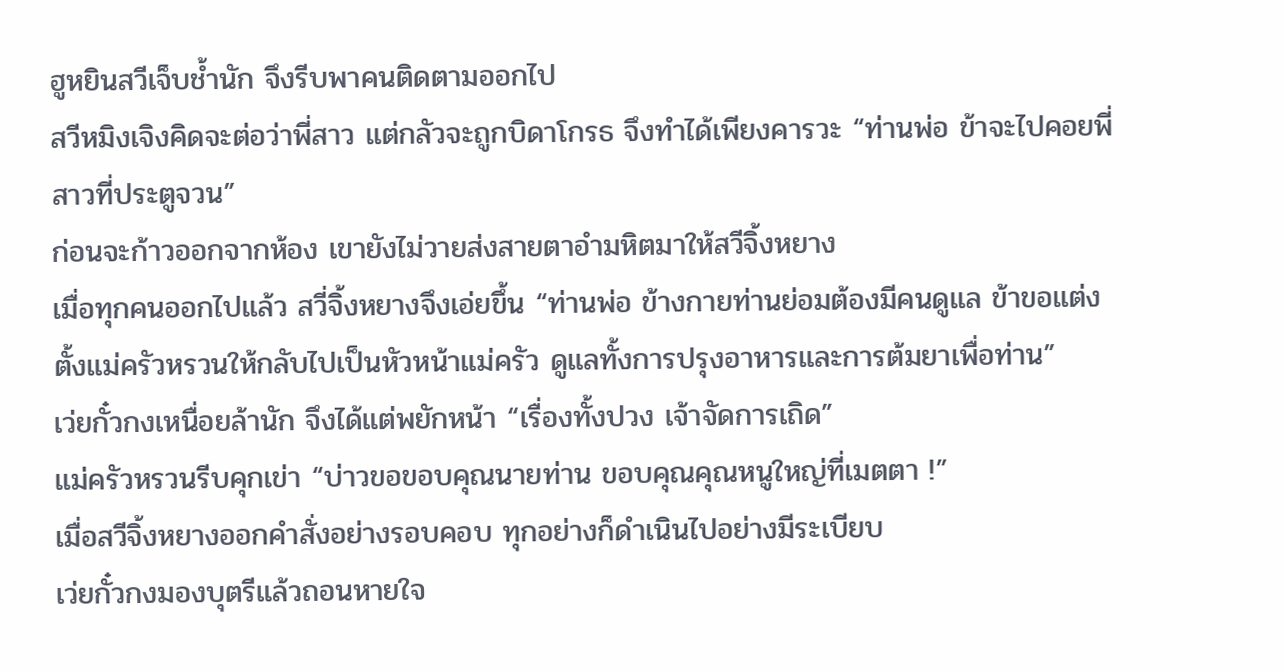ฮูหยินสวีเจ็บช้ำนัก จึงรีบพาคนติดตามออกไป
สวีหมิงเจิงคิดจะต่อว่าพี่สาว แต่กลัวจะถูกบิดาโกรธ จึงทำได้เพียงคารวะ “ท่านพ่อ ข้าจะไปคอยพี่สาวที่ประตูจวน”
ก่อนจะก้าวออกจากห้อง เขายังไม่วายส่งสายตาอำมหิตมาให้สวีจิ้งหยาง
เมื่อทุกคนออกไปแล้ว สวี่จิ้งหยางจึงเอ่ยขึ้น “ท่านพ่อ ข้างกายท่านย่อมต้องมีคนดูแล ข้าขอแต่งตั้งแม่ครัวหรวนให้กลับไปเป็นหัวหน้าแม่ครัว ดูแลทั้งการปรุงอาหารและการต้มยาเพื่อท่าน”
เว่ยกั๋วกงเหนื่อยล้านัก จึงได้แต่พยักหน้า “เรื่องทั้งปวง เจ้าจัดการเถิด”
แม่ครัวหรวนรีบคุกเข่า “บ่าวขอขอบคุณนายท่าน ขอบคุณคุณหนูใหญ่ที่เมตตา !”
เมื่อสวีจิ้งหยางออกคำสั่งอย่างรอบคอบ ทุกอย่างก็ดำเนินไปอย่างมีระเบียบ
เว่ยกั๋วกงมองบุตรีแล้วถอนหายใจ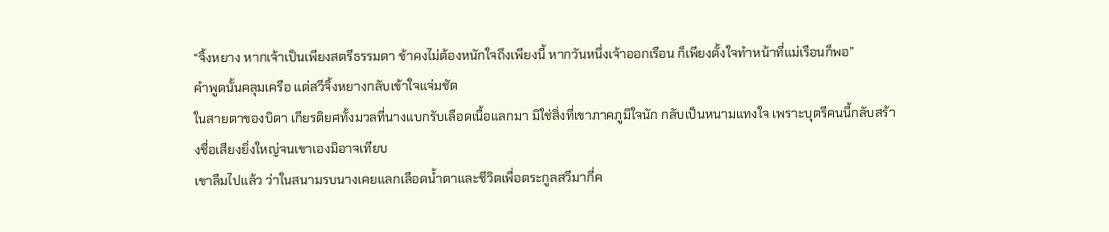“จิ้งหยาง หากเจ้าเป็นเพียงสตรีธรรมดา ข้าคงไม่ต้องหนักใจถึงเพียงนี้ หากวันหนึ่งเจ้าออกเรือน ก็เพียงตั้งใจทำหน้าที่แม่เรือนก็พอ”
คำพูดนั้นคลุมเครือ แต่สวีจิ้งหยางกลับเข้าใจแจ่มชัด
ในสายตาของบิดา เกียรติยศทั้งมวลที่นางแบกรับเลือดเนื้อแลกมา มิใช่สิ่งที่เขาภาคภูมิใจนัก กลับเป็นหนามแทงใจ เพราะบุตรีคนนี้กลับสร้างชื่อเสียงยิ่งใหญ่จนเขาเองมิอาจเทียบ
เขาลืมไปแล้ว ว่าในสนามรบนางเคยแลกเลือดน้ำตาและชีวิตเพื่อตระกูลสวีมากี่ค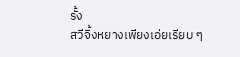รั้ง
สวีจิ้งหยางเพียงเอ่ยเรียบ ๆ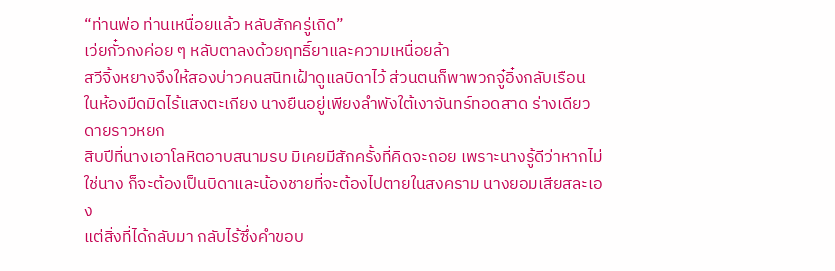“ท่านพ่อ ท่านเหนื่อยแล้ว หลับสักครู่เถิด”
เว่ยกั๋วกงค่อย ๆ หลับตาลงด้วยฤทธิ์ยาและความเหนื่อยล้า
สวีจิ้งหยางจึงให้สองบ่าวคนสนิทเฝ้าดูแลบิดาไว้ ส่วนตนก็พาพวกจู๋อิ๋งกลับเรือน
ในห้องมืดมิดไร้แสงตะเกียง นางยืนอยู่เพียงลำพังใต้เงาจันทร์ทอดสาด ร่างเดียวดายราวหยก
สิบปีที่นางเอาโลหิตอาบสนามรบ มิเคยมีสักครั้งที่คิดจะถอย เพราะนางรู้ดีว่าหากไม่ใช่นาง ก็จะต้องเป็นบิดาและน้องชายที่จะต้องไปตายในสงคราม นางยอมเสียสละเอง
แต่สิ่งที่ได้กลับมา กลับไร้ซึ่งคำขอบ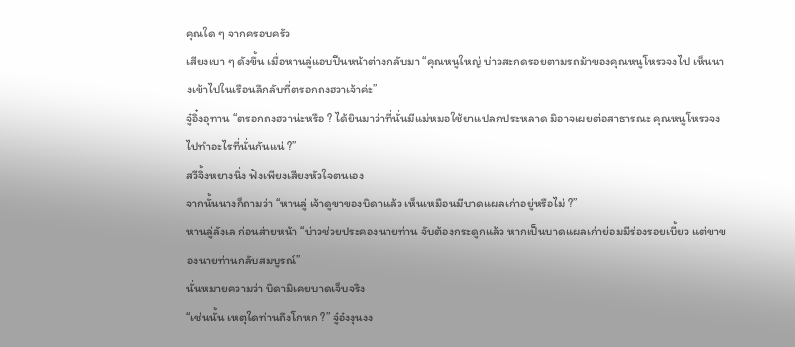คุณใด ๆ จากครอบครัว
เสียงเบา ๆ ดังขึ้น เมื่อหานลู่แอบปีนหน้าต่างกลับมา “คุณหนูใหญ่ บ่าวสะกดรอยตามรถม้าของคุณหนูโหรวจงไป เห็นนางเข้าไปในเรือนลึกลับที่ตรอกถงฮวาเจ้าค่ะ”
จู๋อิ๋งอุทาน “ตรอกถงฮวาน่ะหรือ ? ได้ยินมาว่าที่นั่นมีแม่หมอใช้ยาแปลกประหลาด มิอาจเผยต่อสาธารณะ คุณหนูโหรวจงไปทำอะไรที่นั่นกันแน่ ?”
สวีจิ้งหยางนิ่ง ฟังเพียงเสียงหัวใจตนเอง
จากนั้นนางก็ถามว่า “หานลู่ เจ้าดูขาของบิดาแล้ว เห็นเหมือนมีบาดแผลเก่าอยู่หรือไม่ ?”
หานลู่ลังเล ก่อนส่ายหน้า “บ่าวช่วยประคองนายท่าน จับต้องกระดูกแล้ว หากเป็นบาดแผลเก่าย่อมมีร่องรอยเบี้ยว แต่ขาของนายท่านกลับสมบูรณ์”
นั่นหมายความว่า บิดามิเคยบาดเจ็บจริง
“เช่นนั้น เหตุใดท่านถึงโกหก ?” จู๋อ๋งงุนงง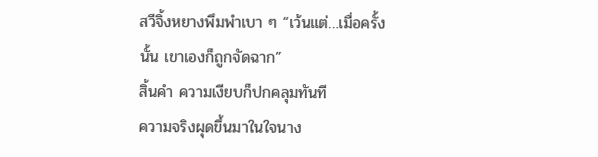สวีจิ้งหยางพึมพำเบา ๆ “เว้นแต่…เมื่อครั้งนั้น เขาเองก็ถูกจัดฉาก”
สิ้นคำ ความเงียบก็ปกคลุมทันที
ความจริงผุดขึ้นมาในใจนาง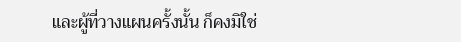และผู้ที่วางแผนครั้งนั้น ก็คงมิใช่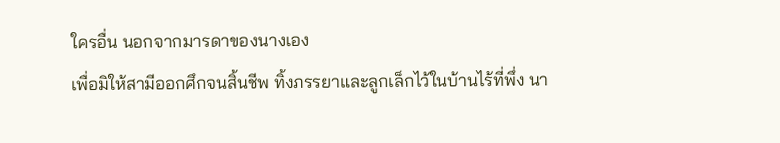ใครอื่น นอกจากมารดาของนางเอง
เพื่อมิให้สามีออกศึกจนสิ้นชีพ ทิ้งภรรยาและลูกเล็กไว้ในบ้านไร้ที่พึ่ง นา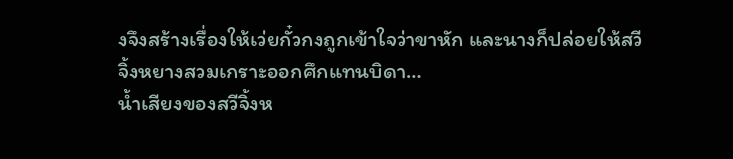งจึงสร้างเรื่องให้เว่ยกั๋วกงถูกเข้าใจว่าขาหัก และนางก็ปล่อยให้สวีจิ้งหยางสวมเกราะออกศึกแทนบิดา…
น้ำเสียงของสวีจิ้งห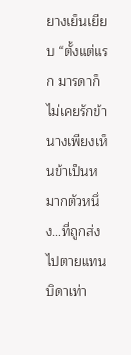ยางเย็นเยียบ “ตั้งแต่แรก มารดาก็ไม่เคยรักข้า นางเพียงเห็นข้าเป็นหมากตัวหนึ่ง…ที่ถูกส่งไปตายแทนบิดาเท่า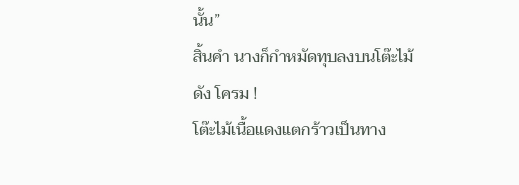นั้น”
สิ้นคำ นางก็กำหมัดทุบลงบนโต๊ะไม้ดัง โครม !
โต๊ะไม้เนื้อแดงแตกร้าวเป็นทาง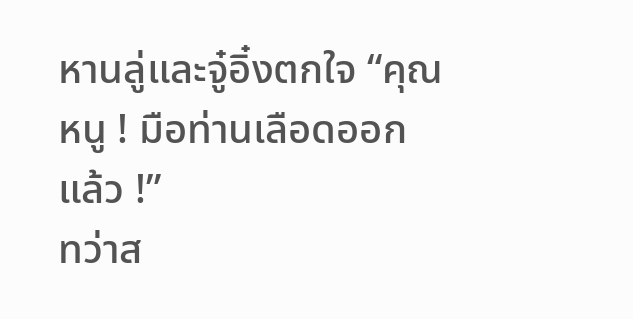หานลู่และจู๋อิ๋งตกใจ “คุณหนู ! มือท่านเลือดออกแล้ว !”
ทว่าส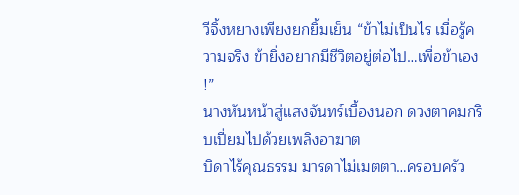วีจิ้งหยางเพียงยกยิ้มเย็น “ข้าไม่เป็นไร เมื่อรู้ความจริง ข้ายิ่งอยากมีชีวิตอยู่ต่อไป…เพื่อข้าเอง !”
นางหันหน้าสู่แสงจันทร์เบื้องนอก ดวงตาคมกริบเปี่ยมไปด้วยเพลิงอาฆาต
บิดาไร้คุณธรรม มารดาไม่เมตตา…ครอบครัว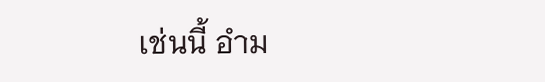เช่นนี้ อำม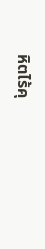หิตไร้คุ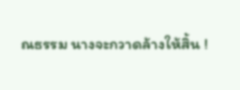ณธรรม นางจะกวาดล้างให้สิ้น !